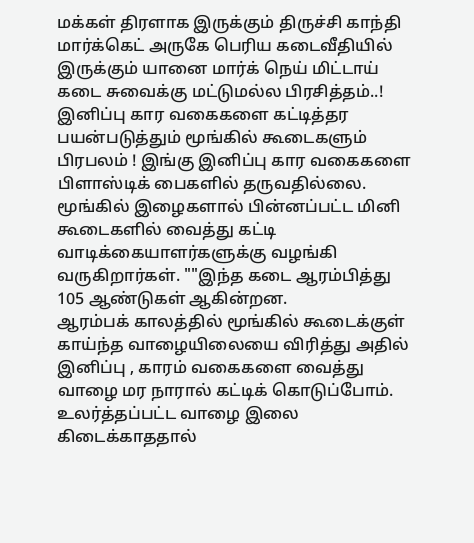மக்கள் திரளாக இருக்கும் திருச்சி காந்தி மார்க்கெட் அருகே பெரிய கடைவீதியில் இருக்கும் யானை மார்க் நெய் மிட்டாய் கடை சுவைக்கு மட்டுமல்ல பிரசித்தம்..! இனிப்பு கார வகைகளை கட்டித்தர பயன்படுத்தும் மூங்கில் கூடைகளும் பிரபலம் ! இங்கு இனிப்பு கார வகைகளை பிளாஸ்டிக் பைகளில் தருவதில்லை. மூங்கில் இழைகளால் பின்னப்பட்ட மினி கூடைகளில் வைத்து கட்டி வாடிக்கையாளர்களுக்கு வழங்கி வருகிறார்கள். ""இந்த கடை ஆரம்பித்து 105 ஆண்டுகள் ஆகின்றன.
ஆரம்பக் காலத்தில் மூங்கில் கூடைக்குள் காய்ந்த வாழையிலையை விரித்து அதில் இனிப்பு , காரம் வகைகளை வைத்து வாழை மர நாரால் கட்டிக் கொடுப்போம். உலர்த்தப்பட்ட வாழை இலை கிடைக்காததால்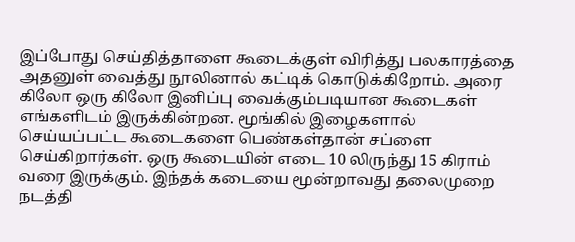இப்போது செய்தித்தாளை கூடைக்குள் விரித்து பலகாரத்தை அதனுள் வைத்து நூலினால் கட்டிக் கொடுக்கிறோம். அரை கிலோ ஒரு கிலோ இனிப்பு வைக்கும்படியான கூடைகள் எங்களிடம் இருக்கின்றன. மூங்கில் இழைகளால் செய்யப்பட்ட கூடைகளை பெண்கள்தான் சப்ளை செய்கிறார்கள். ஒரு கூடையின் எடை 10 லிருந்து 15 கிராம் வரை இருக்கும். இந்தக் கடையை மூன்றாவது தலைமுறை நடத்தி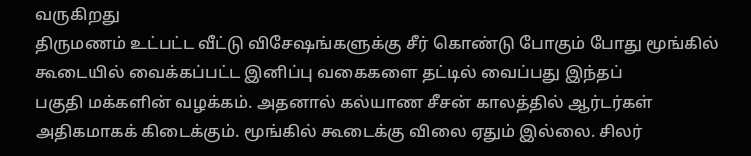வருகிறது
திருமணம் உட்பட்ட வீட்டு விசேஷங்களுக்கு சீர் கொண்டு போகும் போது மூங்கில் கூடையில் வைக்கப்பட்ட இனிப்பு வகைகளை தட்டில் வைப்பது இந்தப்
பகுதி மக்களின் வழக்கம். அதனால் கல்யாண சீசன் காலத்தில் ஆர்டர்கள் அதிகமாகக் கிடைக்கும். மூங்கில் கூடைக்கு விலை ஏதும் இல்லை. சிலர்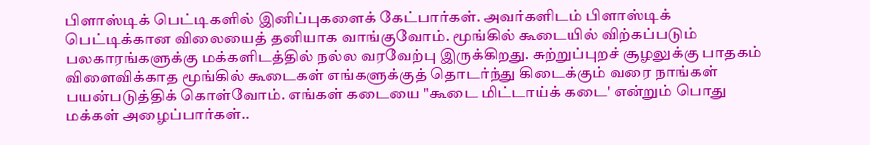பிளாஸ்டிக் பெட்டிகளில் இனிப்புகளைக் கேட்பார்கள். அவர்களிடம் பிளாஸ்டிக் பெட்டிக்கான விலையைத் தனியாக வாங்குவோம். மூங்கில் கூடையில் விற்கப்படும் பலகாரங்களுக்கு மக்களிடத்தில் நல்ல வரவேற்பு இருக்கிறது. சுற்றுப்புறச் சூழலுக்கு பாதகம் விளைவிக்காத மூங்கில் கூடைகள் எங்களுக்குத் தொடர்ந்து கிடைக்கும் வரை நாங்கள் பயன்படுத்திக் கொள்வோம். எங்கள் கடையை "கூடை மிட்டாய்க் கடை' என்றும் பொது மக்கள் அழைப்பார்கள்..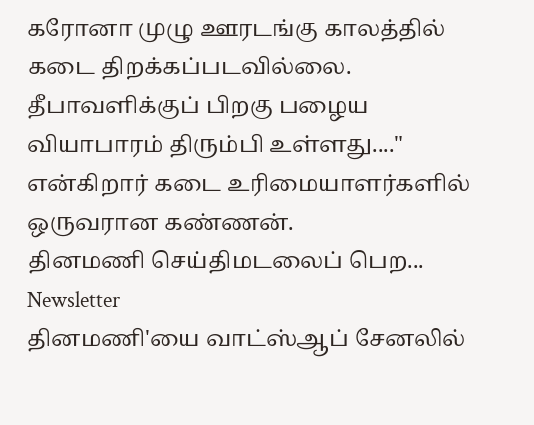கரோனா முழு ஊரடங்கு காலத்தில் கடை திறக்கப்படவில்லை. தீபாவளிக்குப் பிறகு பழைய வியாபாரம் திரும்பி உள்ளது...." என்கிறார் கடை உரிமையாளர்களில் ஒருவரான கண்ணன்.
தினமணி செய்திமடலைப் பெற... Newsletter
தினமணி'யை வாட்ஸ்ஆப் சேனலில்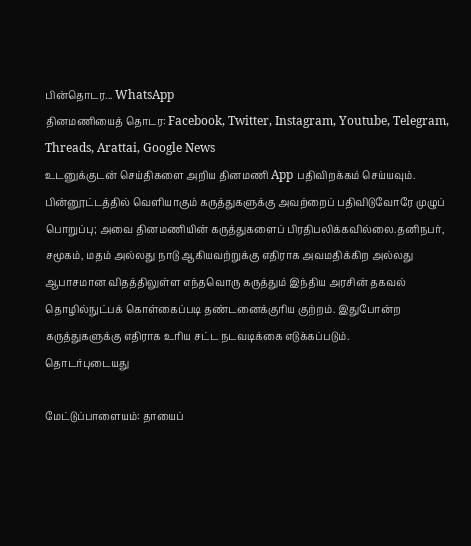பின்தொடர... WhatsApp
தினமணியைத் தொடர: Facebook, Twitter, Instagram, Youtube, Telegram, Threads, Arattai, Google News
உடனுக்குடன் செய்திகளை அறிய தினமணி App பதிவிறக்கம் செய்யவும்.
பின்னூட்டத்தில் வெளியாகும் கருத்துகளுக்கு அவற்றைப் பதிவிடுவோரே முழுப் பொறுப்பு; அவை தினமணியின் கருத்துகளைப் பிரதிபலிக்கவில்லை.தனிநபர், சமூகம், மதம் அல்லது நாடு ஆகியவற்றுக்கு எதிராக அவமதிக்கிற அல்லது ஆபாசமான விதத்திலுள்ள எந்தவொரு கருத்தும் இந்திய அரசின் தகவல் தொழில்நுட்பக் கொள்கைப்படி தண்டனைக்குரிய குற்றம். இதுபோன்ற கருத்துகளுக்கு எதிராக உரிய சட்ட நடவடிக்கை எடுக்கப்படும்.
தொடர்புடையது

மேட்டுப்பாளையம்: தாயைப்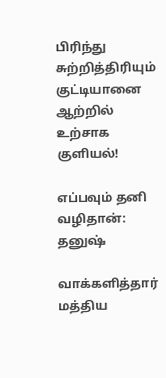பிரிந்து சுற்றித்திரியும் குட்டியானை ஆற்றில் உற்சாக குளியல்!

எப்பவும் தனி வழிதான்: தனுஷ்

வாக்களித்தார் மத்திய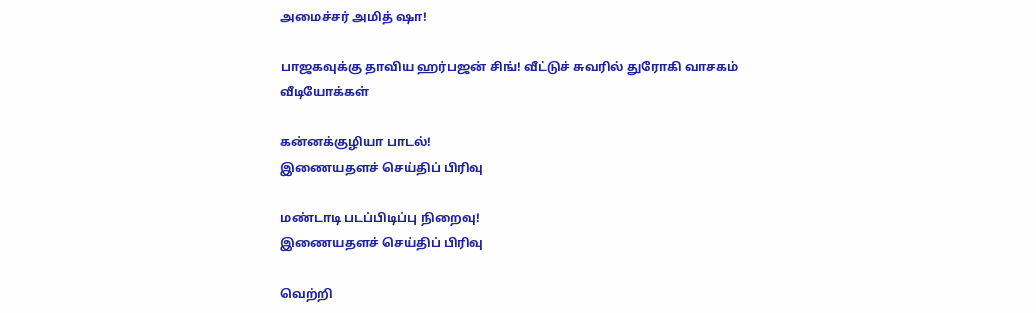அமைச்சர் அமித் ஷா!

பாஜகவுக்கு தாவிய ஹர்பஜன் சிங்! வீட்டுச் சுவரில் துரோகி வாசகம்
வீடியோக்கள்

கன்னக்குழியா பாடல்!
இணையதளச் செய்திப் பிரிவு

மண்டாடி படப்பிடிப்பு நிறைவு!
இணையதளச் செய்திப் பிரிவு

வெற்றி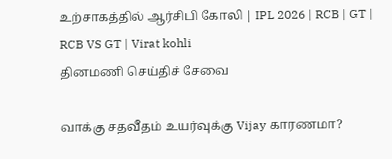உற்சாகத்தில் ஆர்சிபி கோலி | IPL 2026 | RCB | GT | RCB VS GT | Virat kohli
தினமணி செய்திச் சேவை

வாக்கு சதவீதம் உயர்வுக்கு Vijay காரணமா?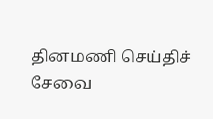தினமணி செய்திச் சேவை